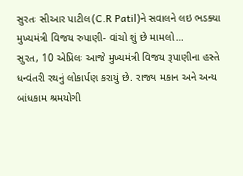સુરતઃ સીઆર પાટીલ(C.R Patil)ને સવાલને લઇ ભડક્યા મુખ્યમંત્રી વિજય રુપાણી- વાંચો શું છે મામલો…
સુરત, 10 એપ્રિલઃ આજે મુખ્યમંત્રી વિજય રૂપાણીના હસ્તે ધન્વંતરી રથનું લોકાર્પણ કરાયું છે. રાજ્ય મકાન અને અન્ય બાંધકામ શ્રમયોગી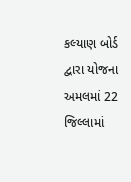કલ્યાણ બોર્ડ દ્વારા યોજના અમલમાં 22 જિલ્લામાં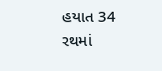હયાત 34 રથમાં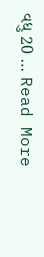વધુ 20 … Read More